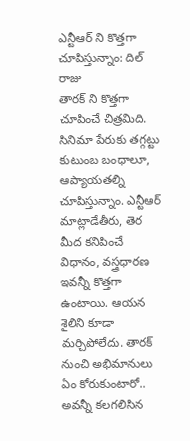ఎన్టీఆర్ ని కొత్తగా చూపిస్తున్నాం: దిల్ రాజు
తారక్ ని కొత్తగా చూపించే చిత్రమిది. సినిమా పేరుకు తగ్గట్టు కుటుంబ బంధాలూ, ఆప్యాయతల్ని చూపిస్తున్నాం. ఎన్టీఆర్ మాట్లాడేతీరు, తెర మీద కనిపించే విధానం, వస్త్రధారణ ఇవన్నీ కొత్తగా ఉంటాయి. ఆయన శైలిని కూడా మర్చిపోలేదు. తారక్ నుంచి అభిమానులు ఏం కోరుకుంటారో.. అవన్నీ కలగలిసిన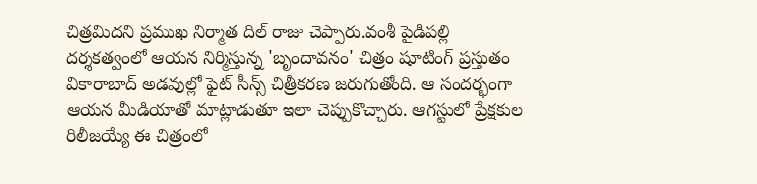చిత్రమిదని ప్రముఖ నిర్మాత దిల్ రాజు చెప్పారు.వంశీ పైడిపల్లి దర్శకత్వంలో ఆయన నిర్మిస్తున్న 'బృందావనం' చిత్రం షూటింగ్ ప్రస్తుతం వికారాబాద్ అడవుల్లో ఫైట్ సీన్స్ చిత్రీకరణ జరుగుతోంది. ఆ సందర్భంగా ఆయన మీడియాతో మాట్లాడుతూ ఇలా చెప్పుకొచ్చారు. ఆగస్టులో ప్రేక్షకుల రిలీజయ్యే ఈ చిత్రంలో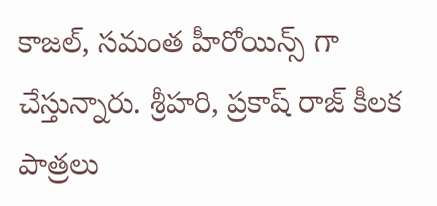కాజల్, సమంత హీరోయిన్స్ గా చేస్తున్నారు. శ్రీహరి, ప్రకాష్ రాజ్ కీలక పాత్రలు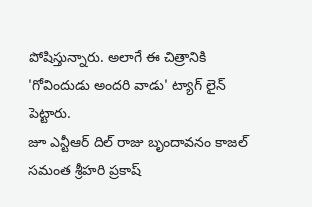పోషిస్తున్నారు. అలాగే ఈ చిత్రానికి 'గోవిందుడు అందరి వాడు' ట్యాగ్ లైన్ పెట్టారు.
జూ ఎన్టీఆర్ దిల్ రాజు బృందావనం కాజల్ సమంత శ్రీహరి ప్రకాష్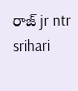రాజ్ jr ntr srihari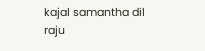kajal samantha dil raju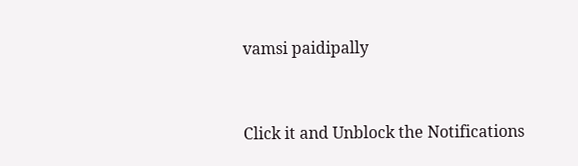vamsi paidipally


Click it and Unblock the Notifications